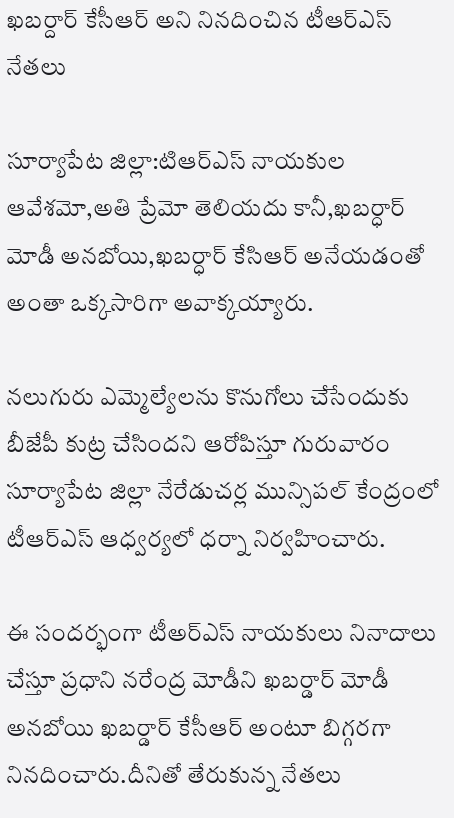ఖబర్దార్ కేసీఆర్ అని నినదించిన టీఆర్ఎస్ నేతలు

సూర్యాపేట జిల్లా:టిఆర్ఎస్ నాయకుల ఆవేశమో,అతి ప్రేమో తెలియదు కానీ,ఖబర్ధార్ మోడీ అనబోయి,ఖబర్ధార్ కేసిఆర్ అనేయడంతో అంతా ఒక్కసారిగా అవాక్కయ్యారు.

నలుగురు ఎమ్మెల్యేలను కొనుగోలు చేసేందుకు బీజేపీ కుట్ర చేసిందని ఆరోపిస్తూ గురువారం సూర్యాపేట జిల్లా నేరేడుచర్ల మున్సిపల్ కేంద్రంలో టీఆర్ఎస్ ఆధ్వర్యలో ధర్నా నిర్వహించారు.

ఈ సందర్భంగా టీఅర్ఎస్ నాయకులు నినాదాలు చేస్తూ ప్రధాని నరేంద్ర మోడీని ఖబర్డార్ మోడీ అనబోయి ఖబర్డార్ కేసీఆర్ అంటూ బిగ్గరగా నినదించారు.దీనితో తేరుకున్న నేతలు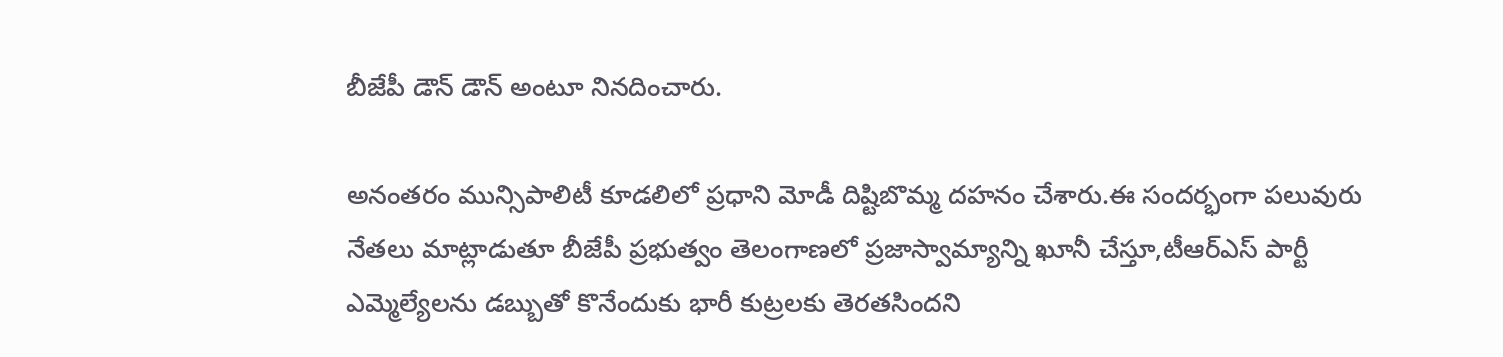బీజేపీ డౌన్ డౌన్ అంటూ నినదించారు.

అనంతరం మున్సిపాలిటీ కూడలిలో ప్రధాని మోడీ దిష్టిబొమ్మ దహనం చేశారు.ఈ సందర్భంగా పలువురు నేతలు మాట్లాడుతూ బీజేపీ ప్రభుత్వం తెలంగాణలో ప్రజాస్వామ్యాన్ని ఖూనీ చేస్తూ,టీఆర్ఎస్ పార్టీ ఎమ్మెల్యేలను డబ్బుతో కొనేందుకు భారీ కుట్రలకు తెరతసిందని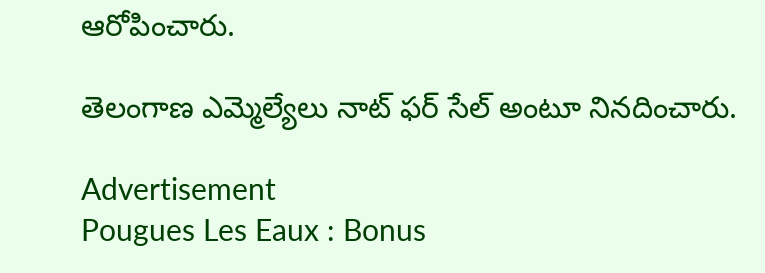ఆరోపించారు.

తెలంగాణ ఎమ్మెల్యేలు నాట్ ఫర్ సేల్ అంటూ నినదించారు.

Advertisement
Pougues Les Eaux : Bonus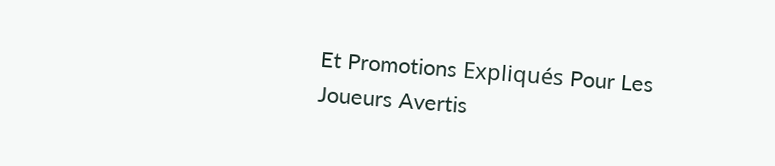Et Promotions Expliqués Pour Les Joueurs Avertis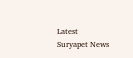Latest Suryapet News